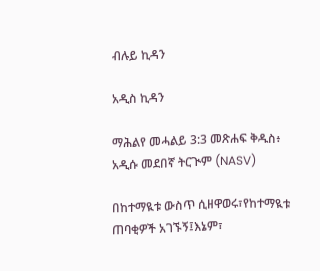ብሉይ ኪዳን

አዲስ ኪዳን

ማሕልየ መሓልይ 3:3 መጽሐፍ ቅዱስ፥ አዲሱ መደበኛ ትርጒም (NASV)

በከተማዪቱ ውስጥ ሲዘዋወሩ፣የከተማዪቱ ጠባቂዎች አገኙኝ፤እኔም፣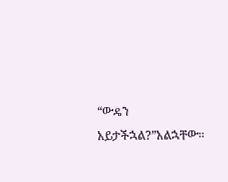“ውዴን አይታችኋል?”አልኋቸው።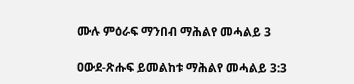ሙሉ ምዕራፍ ማንበብ ማሕልየ መሓልይ 3

ዐውደ-ጽሑፍ ይመልከቱ ማሕልየ መሓልይ 3:3